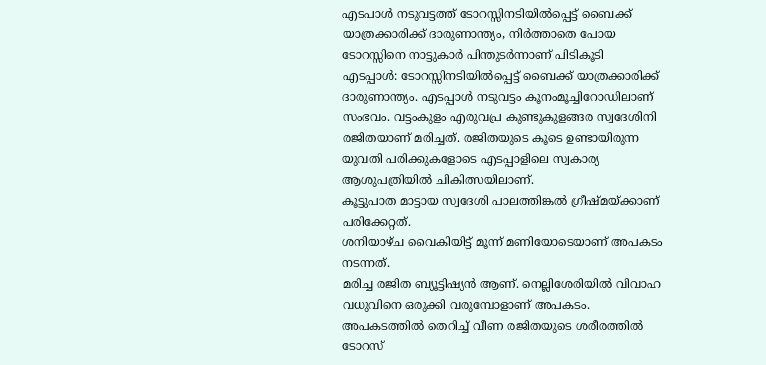എടപാൾ നടുവട്ടത്ത് ടോറസ്സിനടിയിൽപ്പെട്ട് ബൈക്ക് യാത്രക്കാരിക്ക് ദാരുണാന്ത്യം, നിർത്താതെ പോയ ടോറസ്സിനെ നാട്ടുകാർ പിന്തുടർന്നാണ് പിടികൂടി
എടപ്പാൾ: ടോറസ്സിനടിയിൽപ്പെട്ട് ബൈക്ക് യാത്രക്കാരിക്ക് ദാരുണാന്ത്യം. എടപ്പാൾ നടുവട്ടം കൂനംമൂച്ചിറോഡിലാണ് സംഭവം. വട്ടംകുളം എരുവപ്ര കുണ്ടുകുളങ്ങര സ്വദേശിനി രജിതയാണ് മരിച്ചത്. രജിതയുടെ കൂടെ ഉണ്ടായിരുന്ന യുവതി പരിക്കുകളോടെ എടപ്പാളിലെ സ്വകാര്യ ആശുപത്രിയിൽ ചികിത്സയിലാണ്.
കൂട്ടുപാത മാട്ടായ സ്വദേശി പാലത്തിങ്കൽ ഗ്രീഷ്മയ്ക്കാണ് പരിക്കേറ്റത്.
ശനിയാഴ്ച വൈകിയിട്ട് മൂന്ന് മണിയോടെയാണ് അപകടം നടന്നത്.
മരിച്ച രജിത ബ്യൂട്ടിഷ്യൻ ആണ്. നെല്ലിശേരിയിൽ വിവാഹ വധുവിനെ ഒരുക്കി വരുമ്പോളാണ് അപകടം. അപകടത്തിൽ തെറിച്ച് വീണ രജിതയുടെ ശരീരത്തിൽ ടോറസ്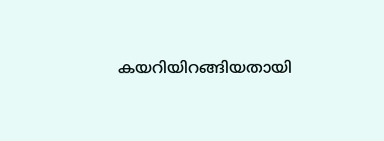കയറിയിറങ്ങിയതായി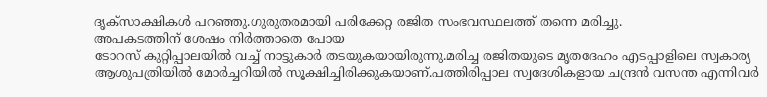ദൃക്സാക്ഷികൾ പറഞ്ഞു.ഗുരുതരമായി പരിക്കേറ്റ രജിത സംഭവസ്ഥലത്ത് തന്നെ മരിച്ചു.
അപകടത്തിന് ശേഷം നിർത്താതെ പോയ
ടോറസ് കുറ്റിപ്പാലയിൽ വച്ച് നാട്ടുകാർ തടയുകയായിരുന്നു.മരിച്ച രജിതയുടെ മൃതദേഹം എടപ്പാളിലെ സ്വകാര്യ ആശുപത്രിയിൽ മോർച്ചറിയിൽ സൂക്ഷിച്ചിരിക്കുകയാണ്.പത്തിരിപ്പാല സ്വദേശികളായ ചന്ദ്രൻ വസന്ത എന്നിവർ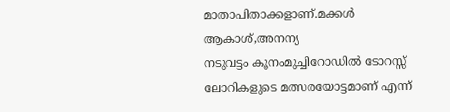മാതാപിതാക്കളാണ്.മക്കൾ ആകാശ്,അനന്യ
നടുവട്ടം കൂനംമുച്ചിറോഡിൽ ടോറസ്സ് ലോറികളുടെ മത്സരയോട്ടമാണ് എന്ന്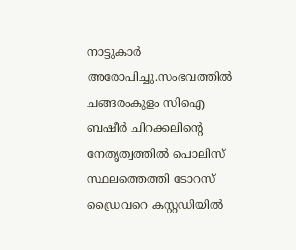നാട്ടുകാർ അരോപിച്ചു.സംഭവത്തിൽ ചങ്ങരംകുളം സിഐ ബഷീർ ചിറക്കലിന്റെ നേതൃത്വത്തിൽ പൊലിസ് സ്ഥലത്തെത്തി ടോറസ് ഡ്രൈവറെ കസ്റ്റഡിയിൽ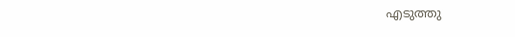എടുത്തു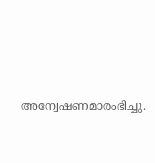അന്വേഷണമാരംഭിച്ചു.